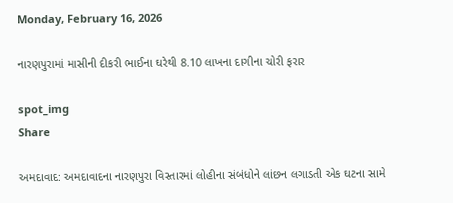Monday, February 16, 2026

નારણપુરામાં માસીની દીકરી ભાઈના ઘરેથી 8.10 લાખના દાગીના ચોરી ફરાર

spot_img
Share

અમદાવાદ: અમદાવાદના નારણપુરા વિસ્તારમાં લોહીના સંબંધોને લાંછન લગાડતી એક ઘટના સામે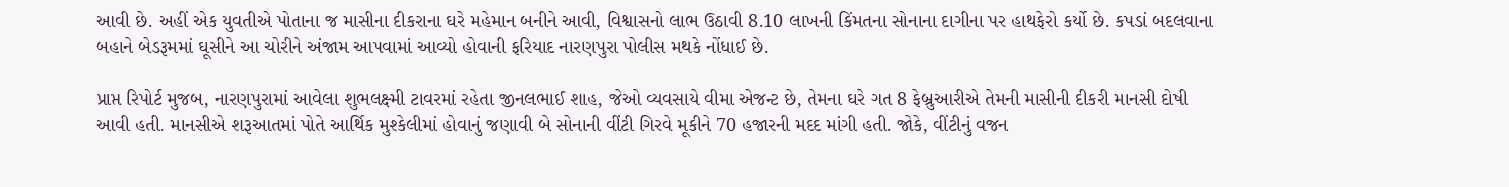આવી છે. અહીં એક યુવતીએ પોતાના જ માસીના દીકરાના ઘરે મહેમાન બનીને આવી, વિશ્વાસનો લાભ ઉઠાવી 8.10 લાખની કિંમતના સોનાના દાગીના પર હાથફેરો કર્યો છે. કપડાં બદલવાના બહાને બેડરૂમમાં ઘૂસીને આ ચોરીને અંજામ આપવામાં આવ્યો હોવાની ફરિયાદ નારણપુરા પોલીસ મથકે નોંધાઈ છે.

પ્રાપ્ત રિપોર્ટ મુજબ, નારણપુરામાં આવેલા શુભલક્ષ્મી ટાવરમાં રહેતા જીનલભાઈ શાહ, જેઓ વ્યવસાયે વીમા એજન્ટ છે, તેમના ઘરે ગત 8 ફેબ્રુઆરીએ તેમની માસીની દીકરી માનસી દોષી આવી હતી. માનસીએ શરૂઆતમાં પોતે આર્થિક મુશ્કેલીમાં હોવાનું જણાવી બે સોનાની વીંટી ગિરવે મૂકીને 70 હજારની મદદ માંગી હતી. જોકે, વીંટીનું વજન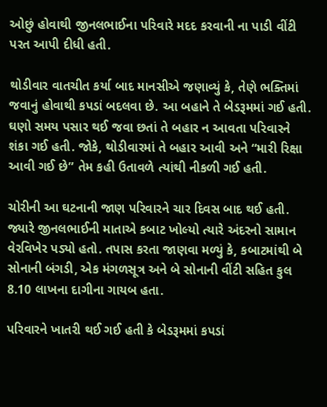ઓછું હોવાથી જીનલભાઈના પરિવારે મદદ કરવાની ના પાડી વીંટી પરત આપી દીધી હતી.

થોડીવાર વાતચીત કર્યા બાદ માનસીએ જણાવ્યું કે, તેણે ભક્તિમાં જવાનું હોવાથી કપડાં બદલવા છે. આ બહાને તે બેડરૂમમાં ગઈ હતી. ઘણો સમય પસાર થઈ જવા છતાં તે બહાર ન આવતા પરિવારને શંકા ગઈ હતી. જોકે, થોડીવારમાં તે બહાર આવી અને “મારી રિક્ષા આવી ગઈ છે” તેમ કહી ઉતાવળે ત્યાંથી નીકળી ગઈ હતી.

ચોરીની આ ઘટનાની જાણ પરિવારને ચાર દિવસ બાદ થઈ હતી. જ્યારે જીનલભાઈની માતાએ કબાટ ખોલ્યો ત્યારે અંદરનો સામાન વેરવિખેર પડ્યો હતો. તપાસ કરતા જાણવા મળ્યું કે, કબાટમાંથી બે સોનાની બંગડી, એક મંગળસૂત્ર અને બે સોનાની વીંટી સહિત કુલ 8.10 લાખના દાગીના ગાયબ હતા.

પરિવારને ખાતરી થઈ ગઈ હતી કે બેડરૂમમાં કપડાં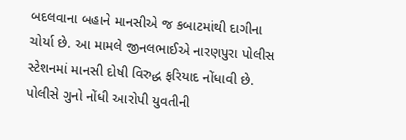બદલવાના બહાને માનસીએ જ કબાટમાંથી દાગીના ચોર્યા છે. આ મામલે જીનલભાઈએ નારણપુરા પોલીસ સ્ટેશનમાં માનસી દોષી વિરુદ્ધ ફરિયાદ નોંધાવી છે. પોલીસે ગુનો નોંધી આરોપી યુવતીની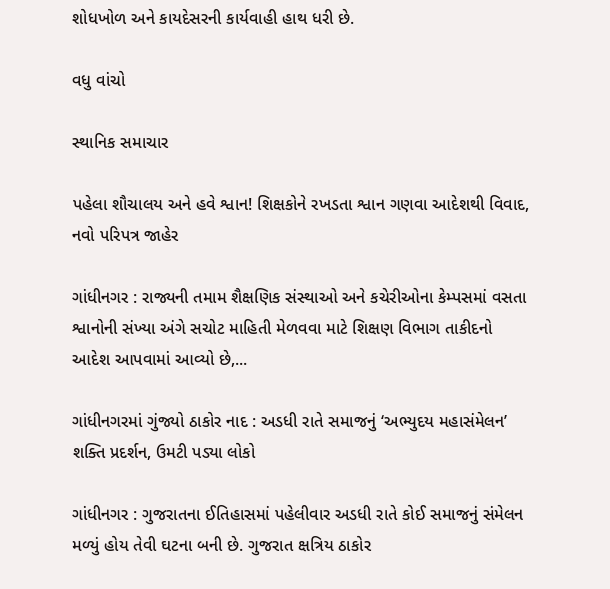શોધખોળ અને કાયદેસરની કાર્યવાહી હાથ ધરી છે.

વધુ વાંચો

સ્થાનિક સમાચાર

પહેલા શૌચાલય અને હવે શ્વાન! શિક્ષકોને રખડતા શ્વાન ગણવા આદેશથી વિવાદ, નવો પરિપત્ર જાહેર

ગાંધીનગર : રાજ્યની તમામ શૈક્ષણિક સંસ્થાઓ અને કચેરીઓના કેમ્પસમાં વસતા શ્વાનોની સંખ્યા અંગે સચોટ માહિતી મેળવવા માટે શિક્ષણ વિભાગ તાકીદનો આદેશ આપવામાં આવ્યો છે,...

ગાંધીનગરમાં ગુંજ્યો ઠાકોર નાદ : અડધી રાતે સમાજનું ‘અભ્યુદય મહાસંમેલન’ શક્તિ પ્રદર્શન, ઉમટી પડ્યા લોકો

ગાંધીનગર : ગુજરાતના ઈતિહાસમાં પહેલીવાર અડધી રાતે કોઈ સમાજનું સંમેલન મળ્યું હોય તેવી ઘટના બની છે. ગુજરાત ક્ષત્રિય ઠાકોર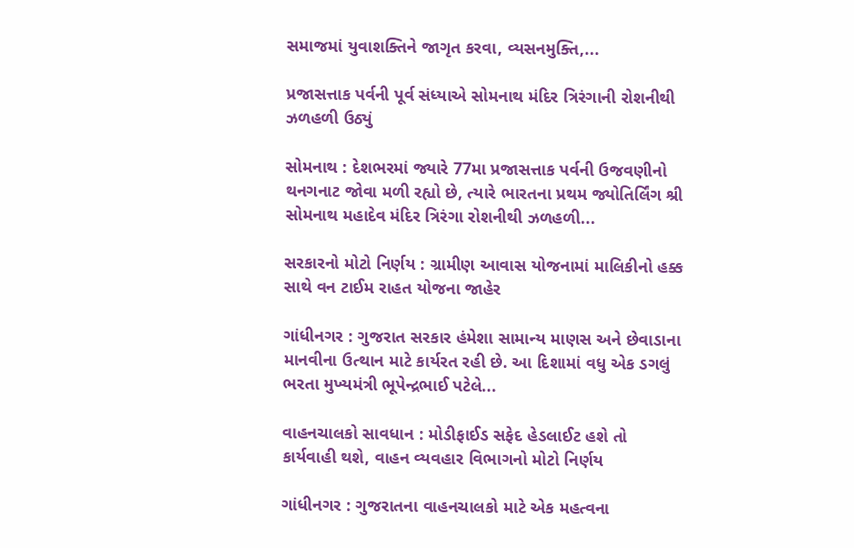સમાજમાં યુવાશક્તિને જાગૃત કરવા, વ્યસનમુક્તિ,...

પ્રજાસત્તાક પર્વની પૂર્વ સંધ્યાએ સોમનાથ મંદિર ત્રિરંગાની રોશનીથી ઝળહળી ઉઠ્યું

સોમનાથ : દેશભરમાં જ્યારે 77મા પ્રજાસત્તાક પર્વની ઉજવણીનો થનગનાટ જોવા મળી રહ્યો છે, ત્યારે ભારતના પ્રથમ જ્યોતિર્લિંગ શ્રી સોમનાથ મહાદેવ મંદિર ત્રિરંગા રોશનીથી ઝળહળી...

સરકારનો મોટો નિર્ણય : ગ્રામીણ આવાસ યોજનામાં માલિકીનો હક્ક સાથે વન ટાઈમ રાહત યોજના જાહેર

ગાંધીનગર : ગુજરાત સરકાર હંમેશા સામાન્ય માણસ અને છેવાડાના માનવીના ઉત્થાન માટે કાર્યરત રહી છે. આ દિશામાં વધુ એક ડગલું ભરતા મુખ્યમંત્રી ભૂપેન્દ્રભાઈ પટેલે...

વાહનચાલકો સાવધાન : મોડીફાઈડ સફેદ હેડલાઈટ હશે તો કાર્યવાહી થશે, વાહન વ્યવહાર વિભાગનો મોટો નિર્ણય

ગાંધીનગર : ગુજરાતના વાહનચાલકો માટે એક મહત્વના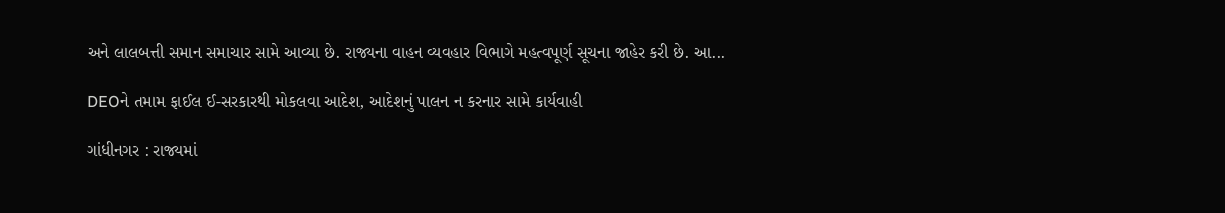અને લાલબત્તી સમાન સમાચાર સામે આવ્યા છે. રાજ્યના વાહન વ્યવહાર વિભાગે મહત્વપૂર્ણ સૂચના જાહેર કરી છે. આ...

DEOને તમામ ફાઈલ ઈ-સરકારથી મોકલવા આદેશ, આદેશનું પાલન ન કરનાર સામે કાર્યવાહી

ગાંધીનગર : રાજ્યમાં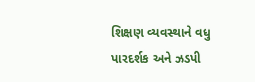શિક્ષણ વ્યવસ્થાને વધુ પારદર્શક અને ઝડપી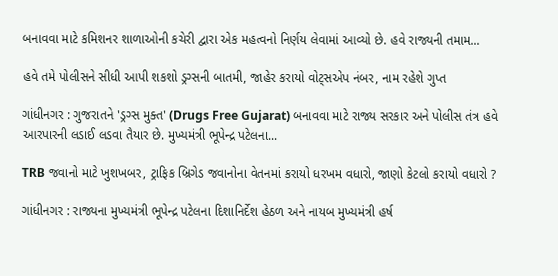બનાવવા માટે કમિશનર શાળાઓની કચેરી દ્વારા એક મહત્વનો નિર્ણય લેવામાં આવ્યો છે. હવે રાજ્યની તમામ...

હવે તમે પોલીસને સીધી આપી શકશો ડ્રગ્સની બાતમી, જાહેર કરાયો વોટ્સએપ નંબર, નામ રહેશે ગુપ્ત

ગાંધીનગર : ગુજરાતને 'ડ્રગ્સ મુક્ત' (Drugs Free Gujarat) બનાવવા માટે રાજ્ય સરકાર અને પોલીસ તંત્ર હવે આરપારની લડાઈ લડવા તૈયાર છે. મુખ્યમંત્રી ભૂપેન્દ્ર પટેલના...

TRB જવાનો માટે ખુશખબર, ટ્રાફિક બ્રિગેડ જવાનોના વેતનમાં કરાયો ધરખમ વધારો, જાણો કેટલો કરાયો વધારો ?

ગાંધીનગર : રાજ્યના મુખ્યમંત્રી ભૂપેન્દ્ર પટેલના દિશાનિર્દેશ હેઠળ અને નાયબ મુખ્યમંત્રી હર્ષ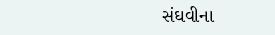સંઘવીના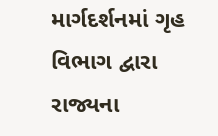માર્ગદર્શનમાં ગૃહ વિભાગ દ્વારા રાજ્યના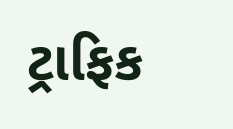ટ્રાફિક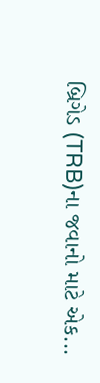બ્રિગેડ (TRB)ના જવાનો માટે એક...